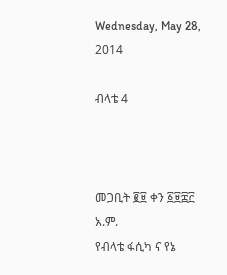Wednesday, May 28, 2014

ብላቴ 4



መጋቢት ፪፱ ቀን ፩፱፰፫ አ.ም.
የብላቴ ፋሲካ ና የኔ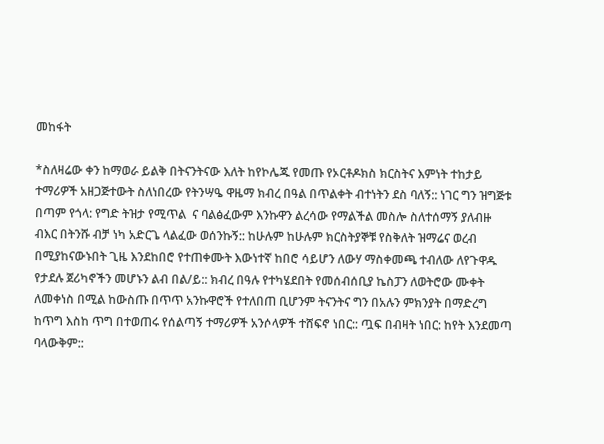መከፋት

*ስለዛሬው ቀን ከማወራ ይልቅ በትናንትናው እለት ከየኮሌጁ የመጡ የኦርቶዶክስ ክርስትና እምነት ተከታይ ተማሪዎች አዘጋጅተውት ስለነበረው የትንሣዔ ዋዜማ ክብረ በዓል በጥልቀት ብተነትን ደስ ባለኝ:: ነገር ግን ዝግጅቱ በጣም የጎላ: የግድ ትዝታ የሚጥል  ና ባልፅፈውም እንኩዋን ልረሳው የማልችል መስሎ ስለተሰማኝ ያለብዙ ብእር በትንሹ ብቻ ነካ አድርጌ ላልፈው ወሰንኩኝ:: ከሁሉም ከሁሉም ክርስትያኞቹ የስቅለት ዝማሬና ወረብ በሚያከናውኑበት ጊዜ እንደከበሮ የተጠቀሙት እውነተኛ ከበሮ ሳይሆን ለውሃ ማስቀመጫ ተብለው ለየጉዋዱ የታደሉ ጀሪካኖችን መሆኑን ልብ በል/ይ:: ክብረ በዓሉ የተካሄደበት የመሰብሰቢያ ኬስፓን ለወትሮው ሙቀት ለመቀነስ በሚል ከውስጡ በጥጥ አንኩዋሮች የተለበጠ ቢሆንም ትናንትና ግን በአሉን ምክንያት በማድረግ ከጥግ እስከ ጥግ በተወጠሩ የሰልጣኝ ተማሪዎች አንሶላዎች ተሸፍኖ ነበር:: ጧፍ በብዛት ነበር: ከየት እንደመጣ ባላውቅም::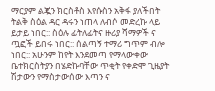ማርያም ልጇን ክርስቶስ እየሱስን አቅፋ ያለችበት ትልቅ ስዕል ዳር ዳሩን ነጠላ ለብሶ መድረኩ ላይ ይታይ ነበር:: ስዕሉ ፊትለፊትና ዙሪያ ሻማዎች ና ጧፎች ይበሩ ነበር:: ሰልጣኝ ተማሪ ግጥም ብሎ ነበር:: አሁንም ከየት እንደመጣ የማላውቀው ቤተክርስትያን በሄድኩባቸው ጥቂት የቀድሞ ጊዜያት ሽታውን የማስታውሰው እጣን ና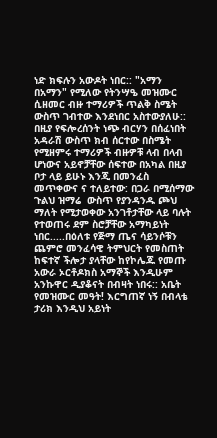ነድ ክፍሉን አውዶት ነበር:: "አማን በአማን" የሚለው የትንሣዔ መዝሙር ሲዘመር ብዙ ተማሪዎች ጥልቅ ስሜት ውስጥ ገብተው እንደነበር አስተውያለሁ:: በዚያ የፍሎረሰንት ነጭ ብርሃን በሰፈነበት አዳራሽ ውስጥ ክብ ሰርተው በስሜት የሚዘምሩ ተማሪዎች ብዙዎቹ ላብ በላብ ሆነውና አይኖቻቸው ሰፍተው በአካል በዚያ ቦታ ላይ ይሁኑ እንጂ በመንፈስ መጥቀውና ና ተለይተው: በጋራ በሚሰማው ጉልህ ዝማሬ  ውስጥ የያንዳንዱ ጮህ ማለት የሚታወቀው አንገቶታቸው ላይ ባሉት የተወጠሩ ደም ስሮቻቸው አማካይነት ነበር.....በዕለቱ የጅማ ጤና ሳይንሶቹን ጨምሮ መንፈሳዊ ትምህርት የመስጠት ከፍተኛ ችሎታ ያላቸው ከየኮሌጁ የመጡ አውራ ኦርቶዶክስ አማኞች እንዲሁም አንኩዋር ዲያቆናት በብዛት ነበሩ:: አቤት የመዝሙር መዓት! እርግጠኛ ነኝ በብላቴ ታሪክ እንዲህ አይነት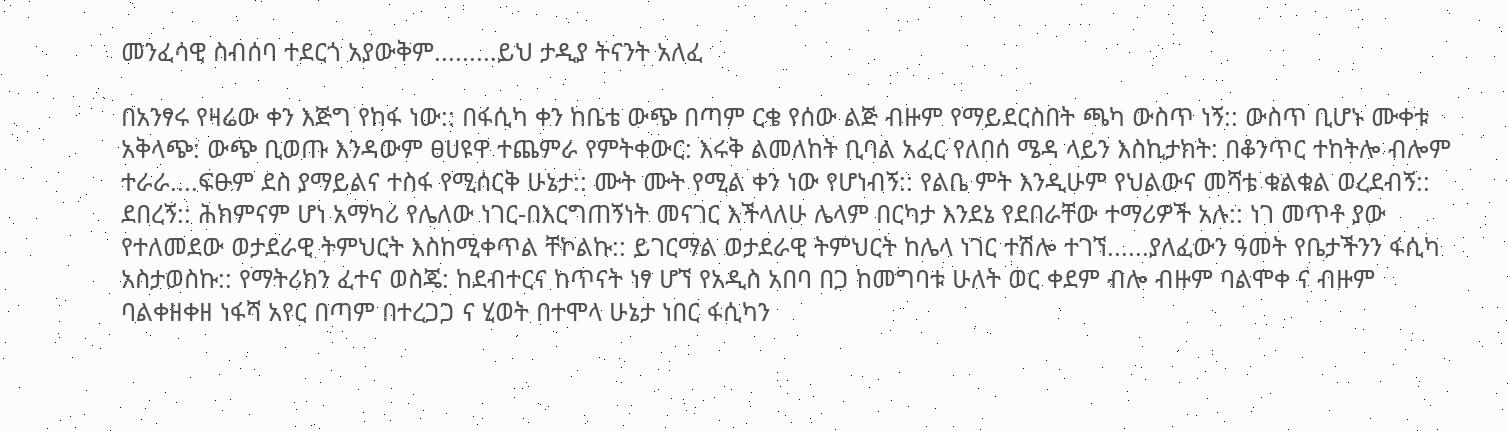መንፈሳዊ ስብሰባ ተደርጎ አያውቅም.........ይህ ታዲያ ትናንት አለፈ

በአንፃሩ የዛሬው ቀን እጅግ የከፋ ነው:: በፋሲካ ቀን ከቤቴ ውጭ በጣም ርቄ የሰው ልጅ ብዙም የማይደርስበት ጫካ ውስጥ ነኝ:: ውስጥ ቢሆኑ ሙቀቱ አቅላጭ: ውጭ ቢወጡ እንዳውም ፀሀዩዋ ተጨምራ የምትቀውር: እሩቅ ልመለከት ቢባል አፈር የለበሰ ሜዳ ላይን እስኪታክት: በቆንጥር ተከትሎ ብሎም ተራራ....ፍፁም ደስ ያማይልና ተስፋ የሚሰርቅ ሁኔታ:: ሙት ሙት የሚል ቀን ነው የሆነብኝ:: የልቤ ምት እንዲሁም የህልውና መሻቴ ቁልቁል ወረደብኝ:: ደበረኝ:: ሕክምናም ሆነ አማካሪ የሌለው ነገር-በእርግጠኝነት መናገር እችላለሁ ሌላም በርካታ እንደኔ የደበራቸው ተማሪዎች አሉ:: ነገ መጥቶ ያው የተለመደው ወታደራዊ ትምህርት እስከሚቀጥል ቸኮልኩ:: ይገርማል ወታደራዊ ትምህርት ከሌላ ነገር ተሽሎ ተገኘ......ያለፈውን ዓመት የቤታችንን ፋሲካ አስታወስኩ:: የማትሪክን ፈተና ወስጄ: ከደብተርና ከጥናት ነፃ ሆኘ የአዲስ አበባ በጋ ከመግባቱ ሁለት ወር ቀደም ብሎ ብዙም ባልሞቀ ና ብዙም ባልቀዘቀዘ ነፋሻ አየር በጣም በተረጋጋ ና ሂወት በተሞላ ሁኔታ ነበር ፋሲካን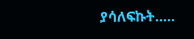ያሳለፍኩት.....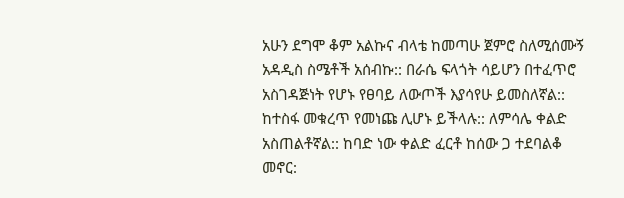አሁን ደግሞ ቆም አልኩና ብላቴ ከመጣሁ ጀምሮ ስለሚሰሙኝ አዳዲስ ስሜቶች አሰብኩ:: በራሴ ፍላጎት ሳይሆን በተፈጥሮ አስገዳጅነት የሆኑ የፀባይ ለውጦች እያሳየሁ ይመስለኛል:: ከተስፋ መቁረጥ የመነጩ ሊሆኑ ይችላሉ:: ለምሳሌ ቀልድ አስጠልቶኛል:: ከባድ ነው ቀልድ ፈርቶ ከሰው ጋ ተደባልቆ መኖር: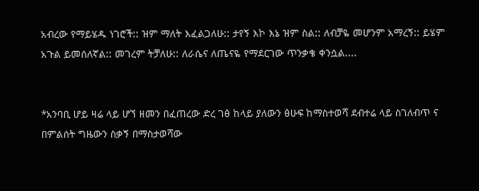አብረው የማይሄዱ ነገሮች:: ዝም ማለት እፈልጋለሁ:: ታየኝ እኮ እኔ ዝም ስል:: ለብቻዬ መሆንም አማረኝ:: ይሄም አጉል ይመሰለኛል:: መገረም ትቻለሁ:: ለራሴና ለጤናዬ የማደርገው ጥንቃቄ ቀንሷል....


*አንባቢ ሆይ ዛሬ ላይ ሆኘ ዘመን በፈጠረው ድረ ገፅ ከላይ ያለውን ፅሁፍ ከማስተወሻ ደብተሬ ላይ ስገለብጥ ና በምልሰት ግዜውን ስቃኝ በማስታወሻው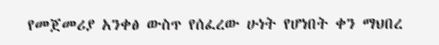የመጀመሪያ አንቀፅ ውስጥ የሰፈረው ሁነት የሆነበት ቀን ማህበረ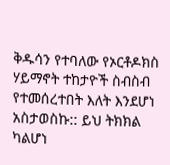ቅዱሳን የተባለው የኦርቶዶክስ ሃይማኖት ተከታዮች ስብስብ የተመሰረተበት እለት እንደሆነ አስታወስኩ:: ይህ ትክክል ካልሆነ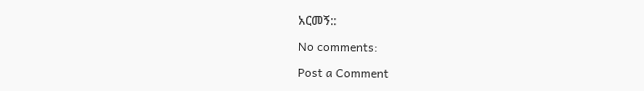አርመኝ::

No comments:

Post a Comment